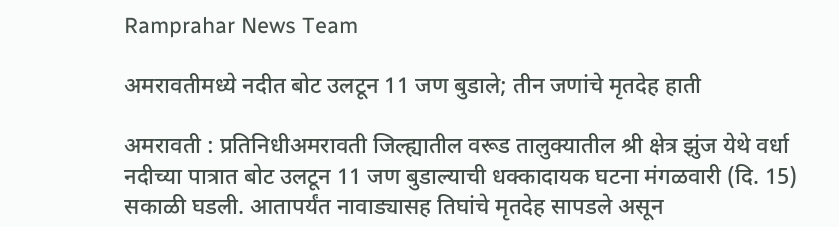Ramprahar News Team

अमरावतीमध्ये नदीत बोट उलटून 11 जण बुडाले; तीन जणांचे मृतदेह हाती

अमरावती : प्रतिनिधीअमरावती जिल्ह्यातील वरूड तालुक्यातील श्री क्षेत्र झुंज येथे वर्धा नदीच्या पात्रात बोट उलटून 11 जण बुडाल्याची धक्कादायक घटना मंगळवारी (दि. 15) सकाळी घडली. आतापर्यंत नावाड्यासह तिघांचे मृतदेह सापडले असून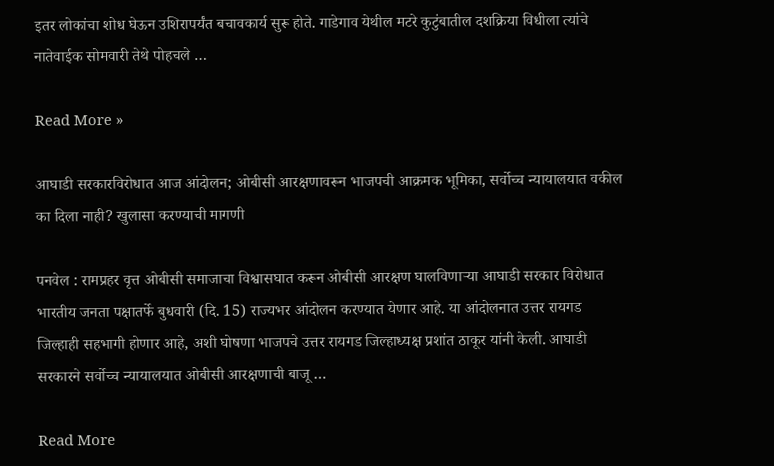इतर लोकांचा शोध घेऊन उशिरापर्यंत बचावकार्य सुरू होते. गाडेगाव येथील मटरे कुटुंबातील दशक्रिया विधीला त्यांचे नातेवाईक सोमवारी तेथे पोहचले …

Read More »

आघाडी सरकारविरोधात आज आंदोलन; ओबीसी आरक्षणावरून भाजपची आक्रमक भूमिका, सर्वोच्च न्यायालयात वकील का दिला नाही? खुलासा करण्याची मागणी

पनवेल : रामप्रहर वृत्त ओबीसी समाजाचा विश्वासघात करून ओबीसी आरक्षण घालविणार्‍या आघाडी सरकार विरोधात भारतीय जनता पक्षातर्फे बुधवारी (दि. 15) राज्यभर आंदोलन करण्यात येणार आहे. या आंदोलनात उत्तर रायगड जिल्हाही सहभागी होणार आहे, अशी घोषणा भाजपचे उत्तर रायगड जिल्हाध्यक्ष प्रशांत ठाकूर यांनी केली. आघाडी सरकारने सर्वोच्च न्यायालयात ओबीसी आरक्षणाची बाजू …

Read More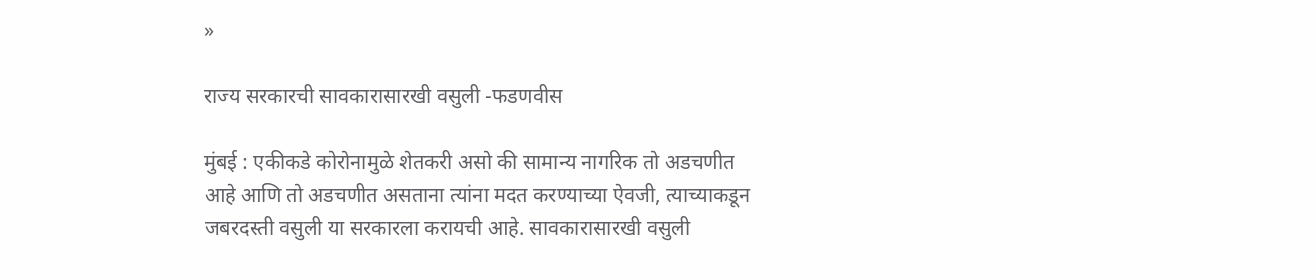»

राज्य सरकारची सावकारासारखी वसुली -फडणवीस

मुंबई : एकीकडे कोरोनामुळे शेतकरी असो की सामान्य नागरिक तो अडचणीत आहे आणि तो अडचणीत असताना त्यांना मदत करण्याच्या ऐवजी, त्याच्याकडून जबरदस्ती वसुली या सरकारला करायची आहे. सावकारासारखी वसुली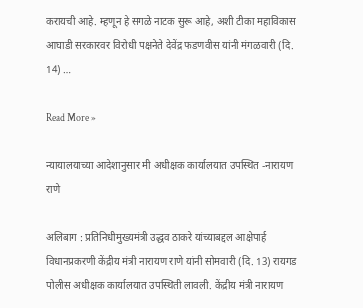करायची आहे. म्हणून हे सगळे नाटक सुरू आहे, अशी टीका महाविकास आघाडी सरकारवर विरोधी पक्षनेते देवेंद्र फडणवीस यांनी मंगळवारी (दि. 14) …

Read More »

न्यायालयाच्या आदेशानुसार मी अधीक्षक कार्यालयात उपस्थित -नारायण राणे

अलिबाग : प्रतिनिधीमुख्यमंत्री उद्धव ठाकरे यांच्याबद्दल आक्षेपार्ह विधानप्रकरणी केंद्रीय मंत्री नारायण राणे यांनी सोमवारी (दि. 13) रायगड पोलीस अधीक्षक कार्यालयात उपस्थिती लावली. केंद्रीय मंत्री नारायण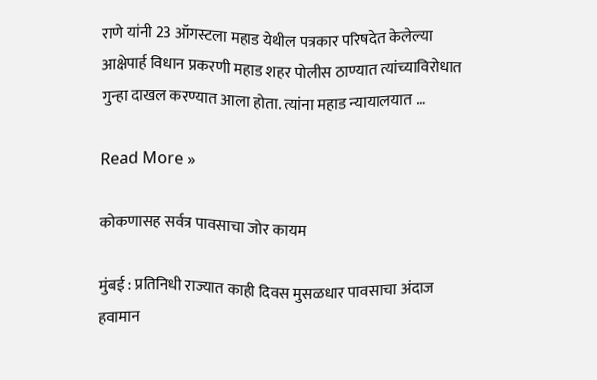राणे यांनी 23 ऑगस्टला महाड येथील पत्रकार परिषदेत केलेल्या आक्षेपार्ह विधान प्रकरणी महाड शहर पोलीस ठाण्यात त्यांच्याविरोधात गुन्हा दाखल करण्यात आला होता. त्यांना महाड न्यायालयात …

Read More »

कोकणासह सर्वत्र पावसाचा जोर कायम

मुंबई : प्रतिनिधी राज्यात काही दिवस मुसळधार पावसाचा अंदाज हवामान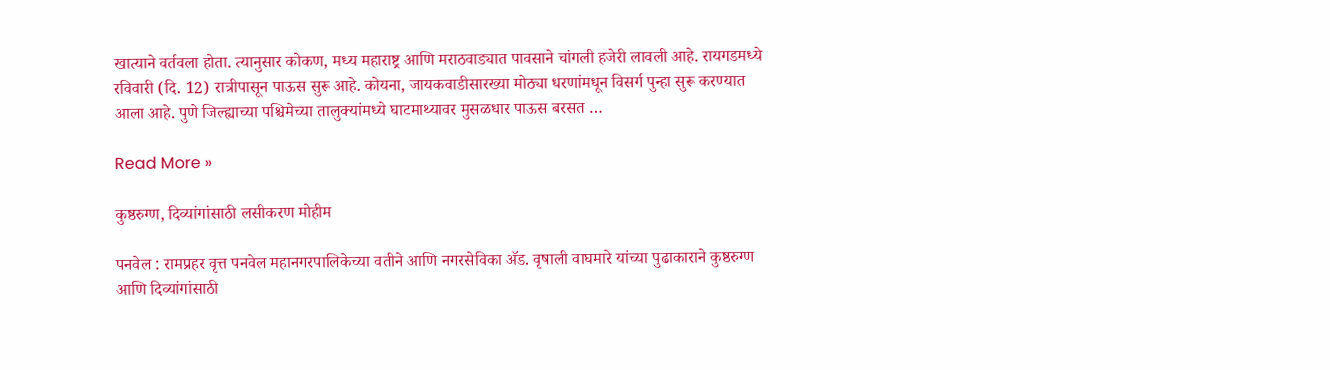खात्याने वर्तवला होता. त्यानुसार कोकण, मध्य महाराष्ट्र आणि मराठवाड्यात पावसाने चांगली हजेरी लावली आहे. रायगडमध्ये रविवारी (दि. 12) रात्रीपासून पाऊस सुरू आहे. कोयना, जायकवाडीसारख्या मोठ्या धरणांमधून विसर्ग पुन्हा सुरू करण्यात आला आहे. पुणे जिल्ह्याच्या पश्चिमेच्या तालुक्यांमध्ये घाटमाथ्यावर मुसळधार पाऊस बरसत …

Read More »

कुष्ठरुग्ण, दिव्यांगांसाठी लसीकरण मोहीम

पनवेल : रामप्रहर वृत्त पनवेल महानगरपालिकेच्या वतीने आणि नगरसेविका अ‍ॅड. वृषाली वाघमारे यांच्या पुढाकाराने कुष्ठरुग्ण आणि दिव्यांगांसाठी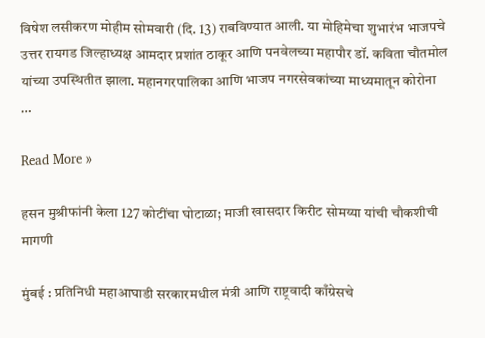विषेश लसीकरण मोहीम सोमवारी (दि. 13) राबविण्यात आली. या मोहिमेचा शुभारंभ भाजपचे उत्तर रायगड जिल्हाध्यक्ष आमदार प्रशांत ठाकूर आणि पनवेलच्या महापौर डॉ. कविता चौतमोल यांच्या उपस्थितीत झाला. महानगरपालिका आणि भाजप नगरसेवकांच्या माध्यमातून कोरोना …

Read More »

हसन मुश्रीफांनी केला 127 कोटींचा घोटाळा; माजी खासदार किरीट सोमय्या यांची चौकशीची मागणी

मुंबई : प्रतिनिधी महाआघाडी सरकारमधील मंत्री आणि राष्ट्रवादी काँग्रेसचे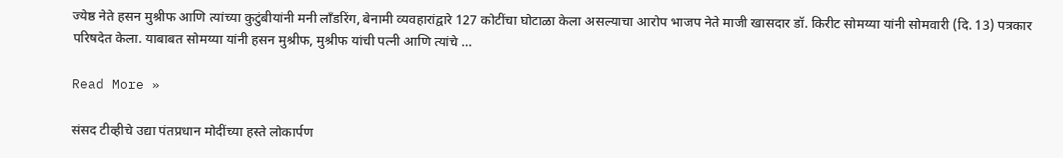ज्येष्ठ नेते हसन मुश्रीफ आणि त्यांच्या कुटुंबीयांनी मनी लाँडरिंग, बेनामी व्यवहारांद्वारे 127 कोटींचा घोटाळा केला असल्याचा आरोप भाजप नेते माजी खासदार डॉ. किरीट सोमय्या यांनी सोमवारी (दि. 13) पत्रकार परिषदेत केला. याबाबत सोमय्या यांनी हसन मुश्रीफ, मुश्रीफ यांची पत्नी आणि त्यांचे …

Read More »

संसद टीव्हीचे उद्या पंतप्रधान मोदींच्या हस्ते लोकार्पण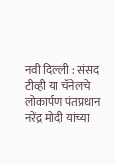नवी दिल्ली : संसद टीव्ही या चॅनेलचे लोकार्पण पंतप्रधान नरेंद्र मोदी यांच्या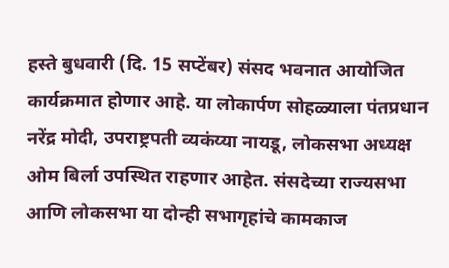हस्ते बुधवारी (दि. 15 सप्टेंबर) संसद भवनात आयोजित कार्यक्रमात होणार आहे. या लोकार्पण सोहळ्याला पंतप्रधान नरेंद्र मोदी, उपराष्ट्रपती व्यकंय्या नायडू, लोकसभा अध्यक्ष ओम बिर्ला उपस्थित राहणार आहेत. संसदेच्या राज्यसभा आणि लोकसभा या दोन्ही सभागृहांचे कामकाज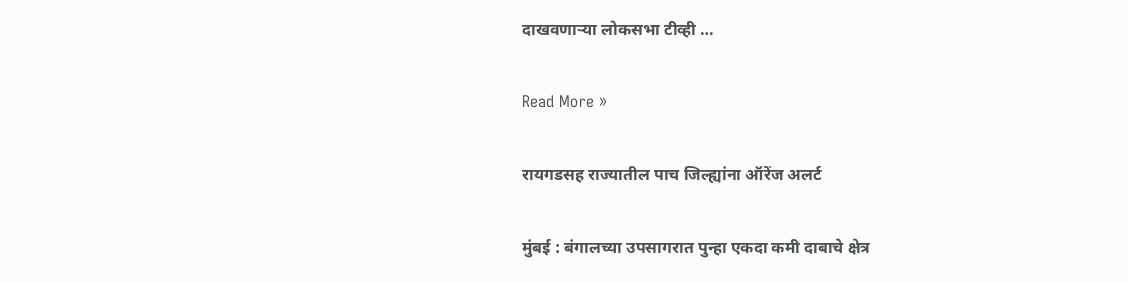दाखवणार्‍या लोकसभा टीव्ही …

Read More »

रायगडसह राज्यातील पाच जिल्ह्यांना ऑरेंज अलर्ट

मुंबई : बंगालच्या उपसागरात पुन्हा एकदा कमी दाबाचे क्षेत्र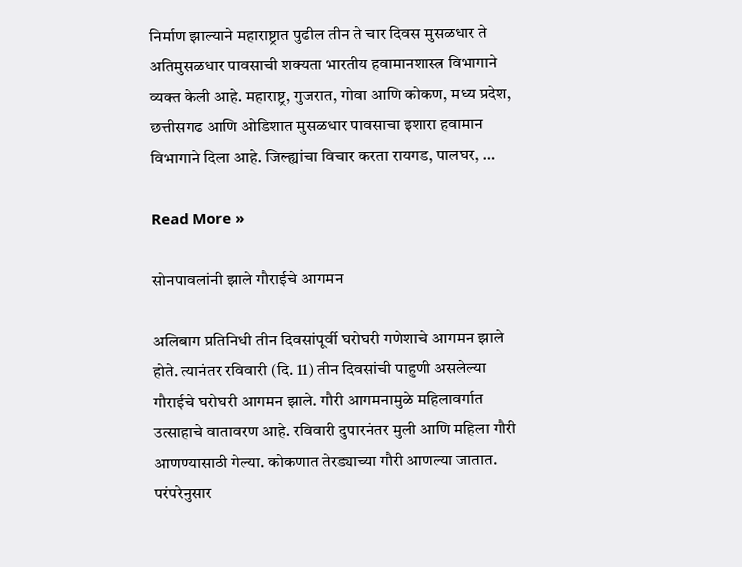निर्माण झाल्याने महाराष्ट्रात पुढील तीन ते चार दिवस मुसळधार ते अतिमुसळधार पावसाची शक्यता भारतीय हवामानशास्त्र विभागाने व्यक्त केली आहे. महाराष्ट्र, गुजरात, गोवा आणि कोकण, मध्य प्रदेश, छत्तीसगढ आणि ओडिशात मुसळधार पावसाचा इशारा हवामान विभागाने दिला आहे. जिल्ह्यांचा विचार करता रायगड, पालघर, …

Read More »

सोनपावलांनी झाले गौराईचे आगमन

अलिबाग प्रतिनिधी तीन दिवसांपूर्वी घरोघरी गणेशाचे आगमन झाले होते. त्यानंतर रविवारी (दि. 11) तीन दिवसांची पाहुणी असलेल्या गौराईचे घरोघरी आगमन झाले. गौरी आगमनामुळे महिलावर्गात उत्साहाचे वातावरण आहे. रविवारी दुपारनंतर मुली आणि महिला गौरी आणण्यासाठी गेल्या. कोकणात तेरड्याच्या गौरी आणल्या जातात. परंपरेनुसार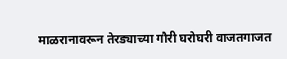माळरानावरून तेरड्याच्या गौरी घरोघरी वाजतगाजत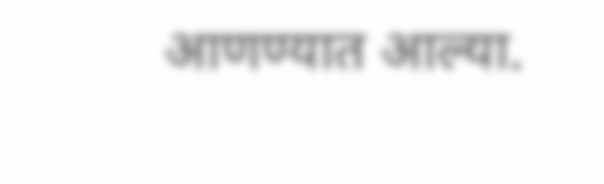आणण्यात आल्या.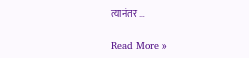त्यानंतर …

Read More »